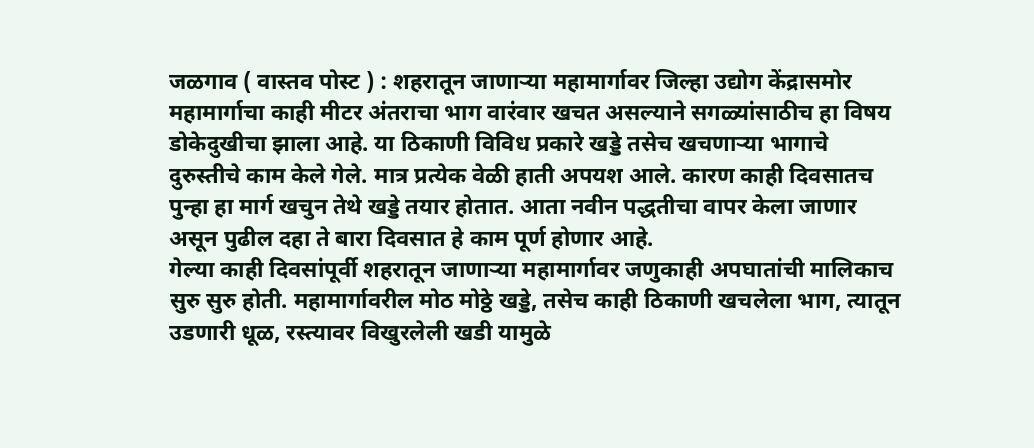जळगाव ( वास्तव पोस्ट ) : शहरातून जाणाऱ्या महामार्गावर जिल्हा उद्योग केंद्रासमोर महामार्गाचा काही मीटर अंतराचा भाग वारंवार खचत असल्याने सगळ्यांसाठीच हा विषय डोकेदुखीचा झाला आहे. या ठिकाणी विविध प्रकारे खड्डे तसेच खचणाऱ्या भागाचे दुरुस्तीचे काम केले गेले. मात्र प्रत्येक वेळी हाती अपयश आले. कारण काही दिवसातच पुन्हा हा मार्ग खचुन तेथे खड्डे तयार होतात. आता नवीन पद्धतीचा वापर केला जाणार असून पुढील दहा ते बारा दिवसात हे काम पूर्ण होणार आहे.
गेल्या काही दिवसांपूर्वी शहरातून जाणाऱ्या महामार्गावर जणुकाही अपघातांची मालिकाच सुरु सुरु होती. महामार्गावरील मोठ मोठ्ठे खड्डे, तसेच काही ठिकाणी खचलेला भाग, त्यातून उडणारी धूळ, रस्त्यावर विखुरलेली खडी यामुळे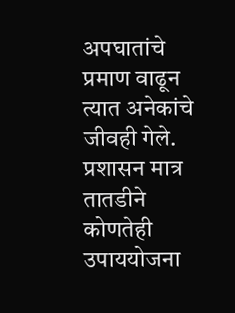अपघातांचे प्रमाण वाढून त्यात अनेकांचे जीवही गेले. प्रशासन मात्र तातडीने कोणतेही उपाययोजना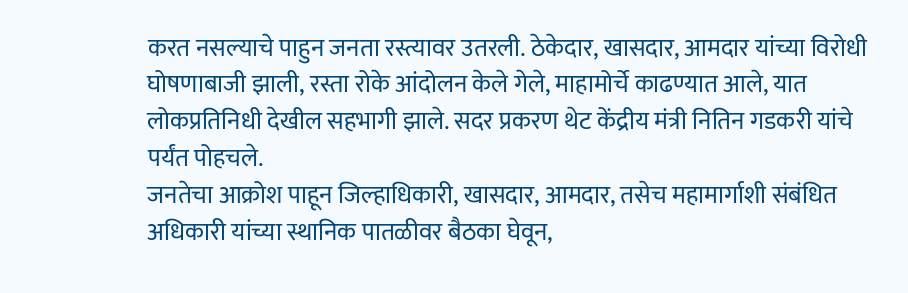करत नसल्याचे पाहुन जनता रस्त्यावर उतरली. ठेकेदार, खासदार, आमदार यांच्या विरोधी घोषणाबाजी झाली, रस्ता रोके आंदोलन केले गेले, माहामोर्चे काढण्यात आले, यात लोकप्रतिनिधी देखील सहभागी झाले. सदर प्रकरण थेट केंद्रीय मंत्री नितिन गडकरी यांचे पर्यंत पोहचले.
जनतेचा आक्रोश पाहून जिल्हाधिकारी, खासदार, आमदार, तसेच महामार्गाशी संबंधित अधिकारी यांच्या स्थानिक पातळीवर बैठका घेवून,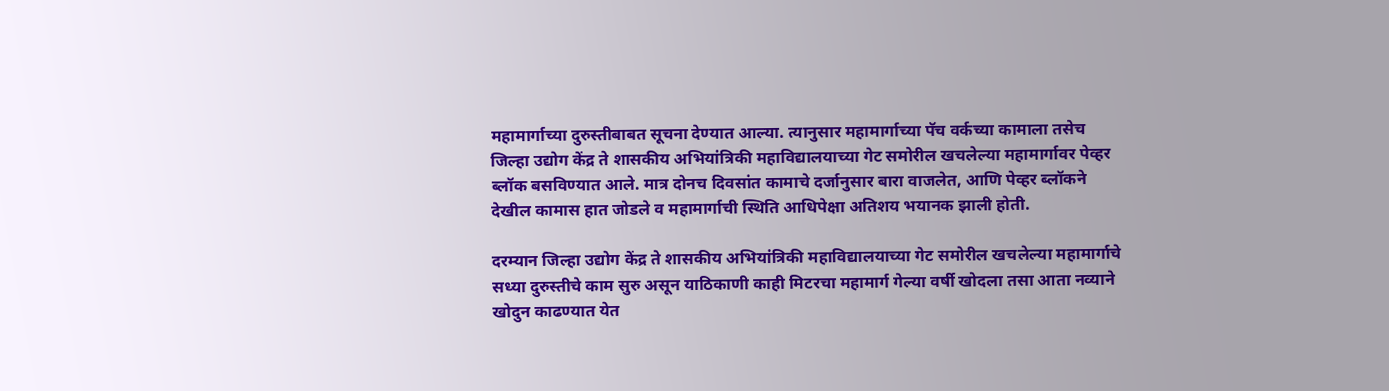महामार्गाच्या दुरुस्तीबाबत सूचना देण्यात आल्या. त्यानुसार महामार्गाच्या पॅच वर्कच्या कामाला तसेच जिल्हा उद्योग केंद्र ते शासकीय अभियांत्रिकी महाविद्यालयाच्या गेट समोरील खचलेल्या महामार्गावर पेव्हर ब्लॉक बसविण्यात आले. मात्र दोनच दिवसांत कामाचे दर्जानुसार बारा वाजलेत, आणि पेव्हर ब्लॉकने देखील कामास हात जोडले व महामार्गाची स्थिति आधिपेक्षा अतिशय भयानक झाली होती.

दरम्यान जिल्हा उद्योग केंद्र ते शासकीय अभियांत्रिकी महाविद्यालयाच्या गेट समोरील खचलेल्या महामार्गाचे सध्या दुरुस्तीचे काम सुरु असून याठिकाणी काही मिटरचा महामार्ग गेल्या वर्षी खोदला तसा आता नव्याने खोदुन काढण्यात येत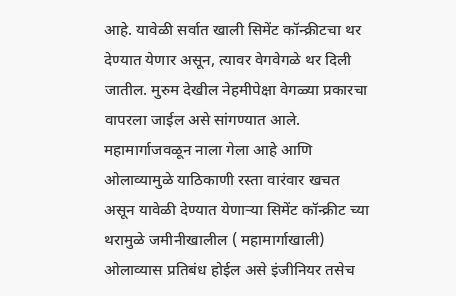आहे. यावेळी सर्वात खाली सिमेंट कॉन्क्रीटचा थर देण्यात येणार असून, त्यावर वेगवेगळे थर दिली जातील. मुरुम देखील नेहमीपेक्षा वेगळ्या प्रकारचा वापरला जाईल असे सांगण्यात आले. महामार्गाजवळून नाला गेला आहे आणि ओलाव्यामुळे याठिकाणी रस्ता वारंवार खचत असून यावेळी देण्यात येणाऱ्या सिमेंट कॉन्क्रीट च्या थरामुळे जमीनीखालील ( महामार्गाखाली) ओलाव्यास प्रतिबंध होईल असे इंजीनियर तसेच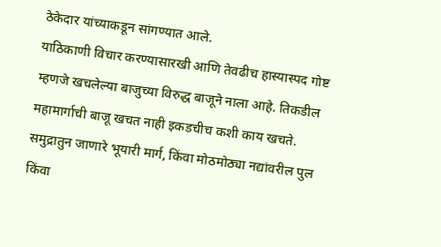ठेकेदार यांच्याकडून सांगण्यात आले.
याठिकाणी विचार करण्यासारखी आणि तेवढीच हास्यास्पद गोष्ट म्हणजे खचलेल्या बाजुच्या विरुद्ध बाजूने नाला आहे. तिकडील महामार्गाची बाजू खचत नाही इकडचीच कशी काय खचते. समुद्रातुन जाणारे भूयारी मार्ग, किंवा मोठमोठ्या नद्यांवरील पुल किंवा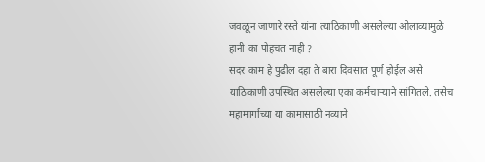जवळून जाणारे रस्ते यांना त्याठिकाणी असलेल्या ओलाव्यामुळे हानी का पोहचत नाही ?
सदर काम हे पुढील दहा ते बारा दिवसात पूर्ण होईल असे याठिकाणी उपस्थित असलेल्या एका कर्मचाऱ्याने सांगितले. तसेच महामार्गाच्या या कामासाठी नव्याने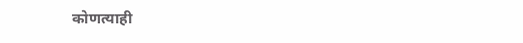कोणत्याही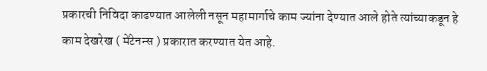प्रकारची निविदा काढण्यात आलेली नसून महामार्गाचे काम ज्यांना देण्यात आले होते त्यांच्याकडून हे काम देखरेख ( मेंटेनन्स ) प्रकारात करण्यात येत आहे.